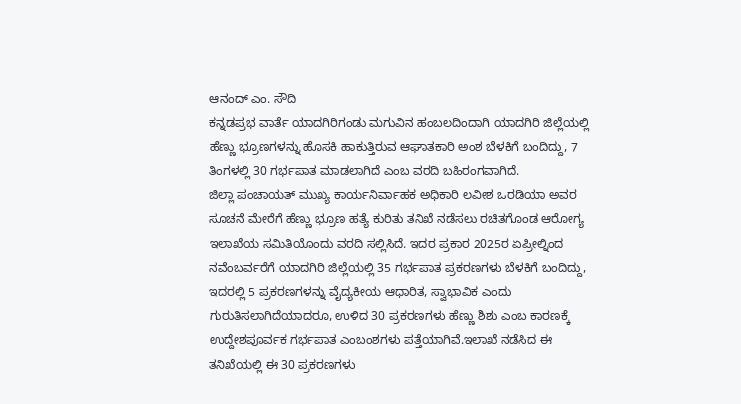ಆನಂದ್ ಎಂ. ಸೌದಿ
ಕನ್ನಡಪ್ರಭ ವಾರ್ತೆ ಯಾದಗಿರಿಗಂಡು ಮಗುವಿನ ಹಂಬಲದಿಂದಾಗಿ ಯಾದಗಿರಿ ಜಿಲ್ಲೆಯಲ್ಲಿ ಹೆಣ್ಣು ಭ್ರೂಣಗಳನ್ನು ಹೊಸಕಿ ಹಾಕುತ್ತಿರುವ ಆಘಾತಕಾರಿ ಅಂಶ ಬೆಳಕಿಗೆ ಬಂದಿದ್ದು, 7 ತಿಂಗಳಲ್ಲಿ 30 ಗರ್ಭಪಾತ ಮಾಡಲಾಗಿದೆ ಎಂಬ ವರದಿ ಬಹಿರಂಗವಾಗಿದೆ.
ಜಿಲ್ಲಾ ಪಂಚಾಯತ್ ಮುಖ್ಯ ಕಾರ್ಯನಿರ್ವಾಹಕ ಅಧಿಕಾರಿ ಲವೀಶ ಒರಡಿಯಾ ಅವರ ಸೂಚನೆ ಮೇರೆಗೆ ಹೆಣ್ಣು ಭ್ರೂಣ ಹತ್ಯೆ ಕುರಿತು ತನಿಖೆ ನಡೆಸಲು ರಚಿತಗೊಂಡ ಆರೋಗ್ಯ ಇಲಾಖೆಯ ಸಮಿತಿಯೊಂದು ವರದಿ ಸಲ್ಲಿಸಿದೆ. ಇದರ ಪ್ರಕಾರ 2025ರ ಏಪ್ರೀಲ್ನಿಂದ ನವೆಂಬರ್ವರೆಗೆ ಯಾದಗಿರಿ ಜಿಲ್ಲೆಯಲ್ಲಿ 35 ಗರ್ಭಪಾತ ಪ್ರಕರಣಗಳು ಬೆಳಕಿಗೆ ಬಂದಿದ್ದು, ಇದರಲ್ಲಿ 5 ಪ್ರಕರಣಗಳನ್ನು ವೈದ್ಯಕೀಯ ಆಧಾರಿತ, ಸ್ವಾಭಾವಿಕ ಎಂದು ಗುರುತಿಸಲಾಗಿದೆಯಾದರೂ, ಉಳಿದ 30 ಪ್ರಕರಣಗಳು ಹೆಣ್ಣು ಶಿಶು ಎಂಬ ಕಾರಣಕ್ಕೆ ಉದ್ದೇಶಪೂರ್ವಕ ಗರ್ಭಪಾತ ಎಂಬಂಶಗಳು ಪತ್ತೆಯಾಗಿವೆ.ಇಲಾಖೆ ನಡೆಸಿದ ಈ ತನಿಖೆಯಲ್ಲಿ ಈ 30 ಪ್ರಕರಣಗಳು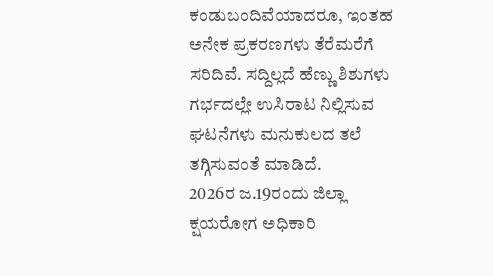ಕಂಡುಬಂದಿವೆಯಾದರೂ, ಇಂತಹ ಅನೇಕ ಪ್ರಕರಣಗಳು ತೆರೆಮರೆಗೆ ಸರಿದಿವೆ. ಸದ್ದಿಲ್ಲದೆ ಹೆಣ್ಣು ಶಿಶುಗಳು ಗರ್ಭದಲ್ಲೇ ಉಸಿರಾಟ ನಿಲ್ಲಿಸುವ ಘಟನೆಗಳು ಮನುಕುಲದ ತಲೆ ತಗ್ಗಿಸುವಂತೆ ಮಾಡಿದೆ.
2026ರ ಜ.19ರಂದು ಜಿಲ್ಲಾ ಕ್ಷಯರೋಗ ಅಧಿಕಾರಿ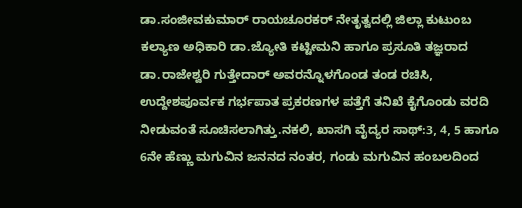ಡಾ.ಸಂಜೀವಕುಮಾರ್ ರಾಯಚೂರಕರ್ ನೇತೃತ್ವದಲ್ಲಿ ಜಿಲ್ಲಾ ಕುಟುಂಬ ಕಲ್ಯಾಣ ಅಧಿಕಾರಿ ಡಾ.ಜ್ಯೋತಿ ಕಟ್ಟೀಮನಿ ಹಾಗೂ ಪ್ರಸೂತಿ ತಜ್ಞರಾದ ಡಾ.ರಾಜೇಶ್ವರಿ ಗುತ್ತೇದಾರ್ ಅವರನ್ನೊಳಗೊಂಡ ತಂಡ ರಚಿಸಿ, ಉದ್ದೇಶಪೂರ್ವಕ ಗರ್ಭಪಾತ ಪ್ರಕರಣಗಳ ಪತ್ತೆಗೆ ತನಿಖೆ ಕೈಗೊಂಡು ವರದಿ ನೀಡುವಂತೆ ಸೂಚಿಸಲಾಗಿತ್ತು.ನಕಲಿ, ಖಾಸಗಿ ವೈದ್ಯರ ಸಾಥ್:3, 4, 5 ಹಾಗೂ 6ನೇ ಹೆಣ್ಣು ಮಗುವಿನ ಜನನದ ನಂತರ, ಗಂಡು ಮಗುವಿನ ಹಂಬಲದಿಂದ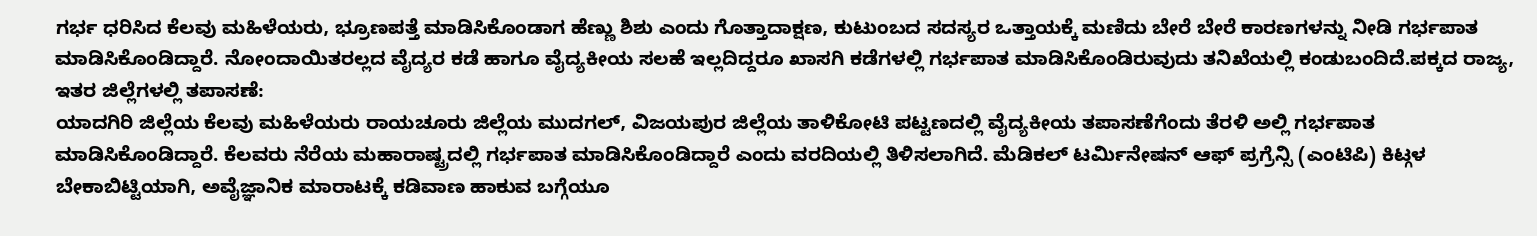ಗರ್ಭ ಧರಿಸಿದ ಕೆಲವು ಮಹಿಳೆಯರು, ಭ್ರೂಣಪತ್ತೆ ಮಾಡಿಸಿಕೊಂಡಾಗ ಹೆಣ್ಣು ಶಿಶು ಎಂದು ಗೊತ್ತಾದಾಕ್ಷಣ, ಕುಟುಂಬದ ಸದಸ್ಯರ ಒತ್ತಾಯಕ್ಕೆ ಮಣಿದು ಬೇರೆ ಬೇರೆ ಕಾರಣಗಳನ್ನು ನೀಡಿ ಗರ್ಭಪಾತ ಮಾಡಿಸಿಕೊಂಡಿದ್ದಾರೆ. ನೋಂದಾಯಿತರಲ್ಲದ ವೈದ್ಯರ ಕಡೆ ಹಾಗೂ ವೈದ್ಯಕೀಯ ಸಲಹೆ ಇಲ್ಲದಿದ್ದರೂ ಖಾಸಗಿ ಕಡೆಗಳಲ್ಲಿ ಗರ್ಭಪಾತ ಮಾಡಿಸಿಕೊಂಡಿರುವುದು ತನಿಖೆಯಲ್ಲಿ ಕಂಡುಬಂದಿದೆ.ಪಕ್ಕದ ರಾಜ್ಯ, ಇತರ ಜಿಲ್ಲೆಗಳಲ್ಲಿ ತಪಾಸಣೆ:
ಯಾದಗಿರಿ ಜಿಲ್ಲೆಯ ಕೆಲವು ಮಹಿಳೆಯರು ರಾಯಚೂರು ಜಿಲ್ಲೆಯ ಮುದಗಲ್, ವಿಜಯಪುರ ಜಿಲ್ಲೆಯ ತಾಳಿಕೋಟಿ ಪಟ್ಟಣದಲ್ಲಿ ವೈದ್ಯಕೀಯ ತಪಾಸಣೆಗೆಂದು ತೆರಳಿ ಅಲ್ಲಿ ಗರ್ಭಪಾತ ಮಾಡಿಸಿಕೊಂಡಿದ್ದಾರೆ. ಕೆಲವರು ನೆರೆಯ ಮಹಾರಾಷ್ಟ್ರದಲ್ಲಿ ಗರ್ಭಪಾತ ಮಾಡಿಸಿಕೊಂಡಿದ್ದಾರೆ ಎಂದು ವರದಿಯಲ್ಲಿ ತಿಳಿಸಲಾಗಿದೆ. ಮೆಡಿಕಲ್ ಟರ್ಮಿನೇಷನ್ ಆಫ್ ಪ್ರಗ್ರೆನ್ಸಿ (ಎಂಟಿಪಿ) ಕಿಟ್ಗಳ ಬೇಕಾಬಿಟ್ಟಿಯಾಗಿ, ಅವೈಜ್ಞಾನಿಕ ಮಾರಾಟಕ್ಕೆ ಕಡಿವಾಣ ಹಾಕುವ ಬಗ್ಗೆಯೂ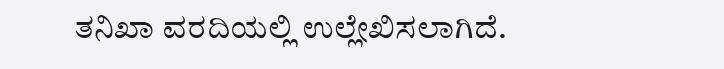ತನಿಖಾ ವರದಿಯಲ್ಲಿ ಉಲ್ಲೇಖಿಸಲಾಗಿದೆ.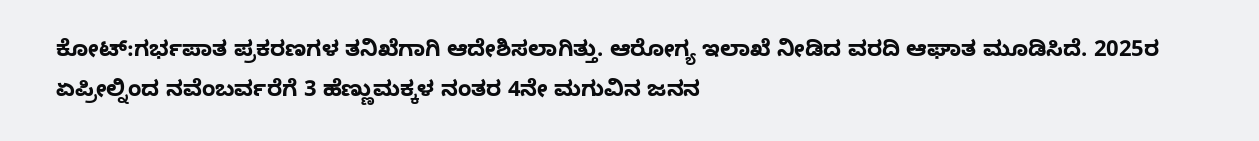ಕೋಟ್:ಗರ್ಭಪಾತ ಪ್ರಕರಣಗಳ ತನಿಖೆಗಾಗಿ ಆದೇಶಿಸಲಾಗಿತ್ತು. ಆರೋಗ್ಯ ಇಲಾಖೆ ನೀಡಿದ ವರದಿ ಆಘಾತ ಮೂಡಿಸಿದೆ. 2025ರ ಏಪ್ರೀಲ್ನಿಂದ ನವೆಂಬರ್ವರೆಗೆ 3 ಹೆಣ್ಣುಮಕ್ಕಳ ನಂತರ 4ನೇ ಮಗುವಿನ ಜನನ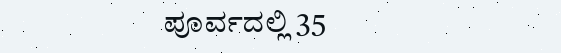ಪೂರ್ವದಲ್ಲಿ 35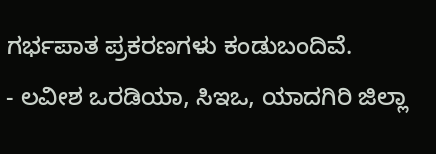ಗರ್ಭಪಾತ ಪ್ರಕರಣಗಳು ಕಂಡುಬಂದಿವೆ.
- ಲವೀಶ ಒರಡಿಯಾ, ಸಿಇಒ, ಯಾದಗಿರಿ ಜಿಲ್ಲಾ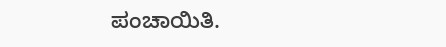ಪಂಚಾಯಿತಿ.